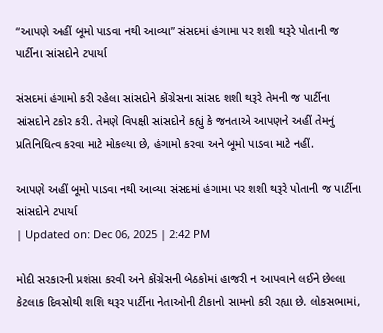“આપણે અહીં બૂમો પાડવા નથી આવ્યા” સંસદમાં હંગામા પર શશી થરૂરે પોતાની જ પાર્ટીના સાંસદોને ટપાર્યા

સંસદમાં હંગામો કરી રહેલા સાંસદોને કોંગ્રેસના સાંસદ શશી થરૂરે તેમની જ પાર્ટીના સાંસદોને ટકોર કરી. તેમણે વિપક્ષી સાંસદોને કહ્યું કે જનતાએ આપણને અહીં તેમનું પ્રતિનિધિત્વ કરવા માટે મોકલ્યા છે, હંગામો કરવા અને બૂમો પાડવા માટે નહીં.

આપણે અહીં બૂમો પાડવા નથી આવ્યા સંસદમાં હંગામા પર શશી થરૂરે પોતાની જ પાર્ટીના સાંસદોને ટપાર્યા
| Updated on: Dec 06, 2025 | 2:42 PM

મોદી સરકારની પ્રશંસા કરવી અને કોંગ્રેસની બેઠકોમાં હાજરી ન આપવાને લઈને છેલ્લા કેટલાક દિવસોથી શશિ થરૂર પાર્ટીના નેતાઓની ટીકાનો સામનો કરી રહ્યા છે. લોકસભામાં,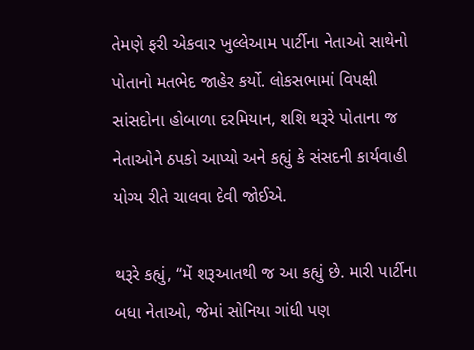તેમણે ફરી એકવાર ખુલ્લેઆમ પાર્ટીના નેતાઓ સાથેનો પોતાનો મતભેદ જાહેર કર્યો. લોકસભામાં વિપક્ષી સાંસદોના હોબાળા દરમિયાન, શશિ થરૂરે પોતાના જ નેતાઓને ઠપકો આપ્યો અને કહ્યું કે સંસદની કાર્યવાહી યોગ્ય રીતે ચાલવા દેવી જોઈએ.

થરૂરે કહ્યું, “મેં શરૂઆતથી જ આ કહ્યું છે. મારી પાર્ટીના બધા નેતાઓ, જેમાં સોનિયા ગાંધી પણ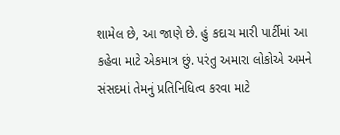શામેલ છે, આ જાણે છે. હું કદાચ મારી પાર્ટીમાં આ કહેવા માટે એકમાત્ર છું. પરંતુ અમારા લોકોએ અમને સંસદમાં તેમનું પ્રતિનિધિત્વ કરવા માટે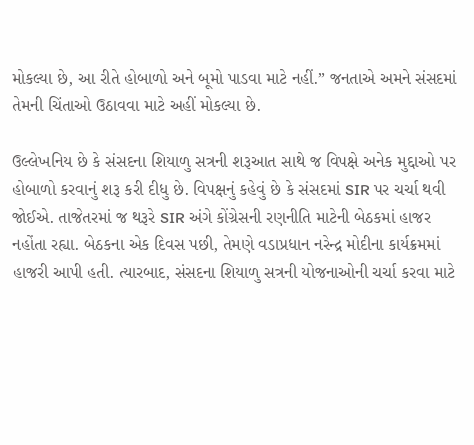મોકલ્યા છે, આ રીતે હોબાળો અને બૂમો પાડવા માટે નહીં.” જનતાએ અમને સંસદમાં તેમની ચિંતાઓ ઉઠાવવા માટે અહીં મોકલ્યા છે.

ઉલ્લેખનિય છે કે સંસદના શિયાળુ સત્રની શરૂઆત સાથે જ વિપક્ષે અનેક મુદ્દાઓ પર હોબાળો કરવાનું શરૂ કરી દીધુ છે. વિપક્ષનું કહેવું છે કે સંસદમાં SIR પર ચર્ચા થવી જોઈએ. તાજેતરમાં જ થરૂરે SIR અંગે કોંગ્રેસની રણનીતિ માટેની બેઠકમાં હાજર નહોંતા રહ્યા. બેઠકના એક દિવસ પછી, તેમણે વડાપ્રધાન નરેન્દ્ર મોદીના કાર્યક્રમમાં હાજરી આપી હતી. ત્યારબાદ, સંસદના શિયાળુ સત્રની યોજનાઓની ચર્ચા કરવા માટે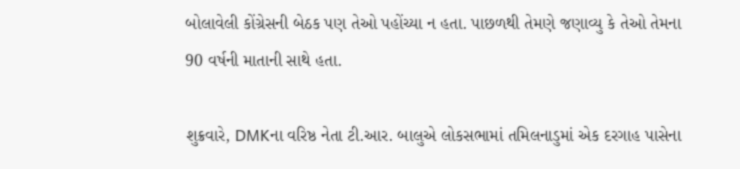બોલાવેલી કોંગ્રેસની બેઠક પણ તેઓ પહોંચ્યા ન હતા. પાછળથી તેમણે જણાવ્યુ કે તેઓ તેમના 90 વર્ષની માતાની સાથે હતા.

શુક્રવારે, DMKના વરિષ્ઠ નેતા ટી.આર. બાલુએ લોકસભામાં તમિલનાડુમાં એક દરગાહ પાસેના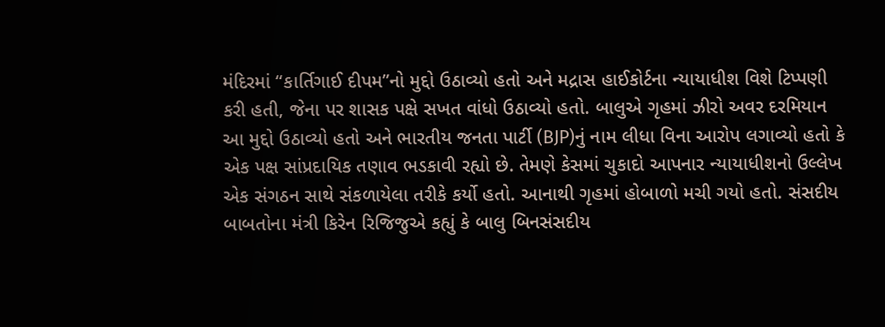મંદિરમાં “કાર્તિગાઈ દીપમ”નો મુદ્દો ઉઠાવ્યો હતો અને મદ્રાસ હાઈકોર્ટના ન્યાયાધીશ વિશે ટિપ્પણી કરી હતી, જેના પર શાસક પક્ષે સખત વાંધો ઉઠાવ્યો હતો. બાલુએ ગૃહમાં ઝીરો અવર દરમિયાન આ મુદ્દો ઉઠાવ્યો હતો અને ભારતીય જનતા પાર્ટી (BJP)નું નામ લીધા વિના આરોપ લગાવ્યો હતો કે એક પક્ષ સાંપ્રદાયિક તણાવ ભડકાવી રહ્યો છે. તેમણે કેસમાં ચુકાદો આપનાર ન્યાયાધીશનો ઉલ્લેખ એક સંગઠન સાથે સંકળાયેલા તરીકે કર્યો હતો. આનાથી ગૃહમાં હોબાળો મચી ગયો હતો. સંસદીય બાબતોના મંત્રી કિરેન રિજિજુએ કહ્યું કે બાલુ બિનસંસદીય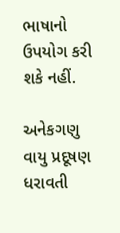ભાષાનો ઉપયોગ કરી શકે નહીં.

અનેકગણુ વાયુ પ્રદૂષણ ધરાવતી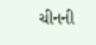ચીનની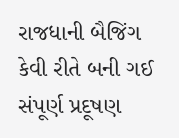રાજધાની બૈજિંગ કેવી રીતે બની ગઈ સંપૂર્ણ પ્રદૂષણ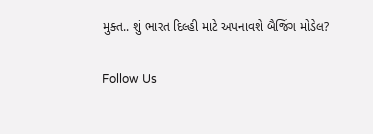મુક્ત.. શું ભારત દિલ્હી માટે અપનાવશે બૈજિંગ મોડેલ?

Follow Us